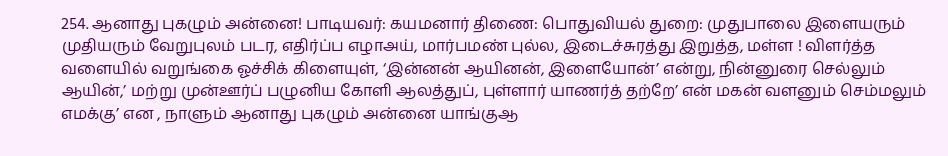254. ஆனாது புகழும் அன்னை! பாடியவர்: கயமனார் திணை: பொதுவியல் துறை: முதுபாலை இளையரும் முதியரும் வேறுபுலம் படர, எதிர்ப்ப எழாஅய், மார்பமண் புல்ல, இடைச்சுரத்து இறுத்த, மள்ள ! விளர்த்த வளையில் வறுங்கை ஓச்சிக் கிளையுள், ‘இன்னன் ஆயினன், இளையோன்’ என்று, நின்னுரை செல்லும் ஆயின்,’ மற்று முன்ஊர்ப் பழுனிய கோளி ஆலத்துப், புள்ளார் யாணர்த் தற்றே’ என் மகன் வளனும் செம்மலும் எமக்கு’ என , நாளும் ஆனாது புகழும் அன்னை யாங்குஆ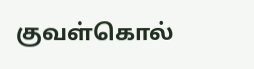குவள்கொல்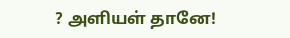? அளியள் தானே!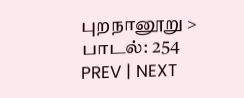புறநானூறு > பாடல்: 254
PREV | NEXT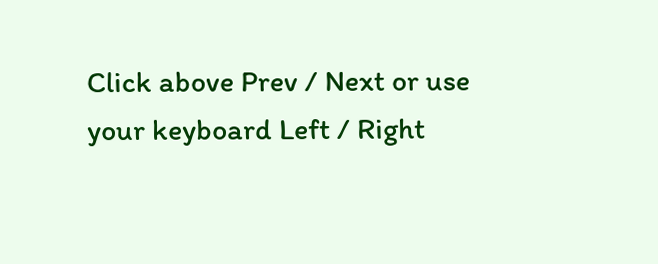Click above Prev / Next or use your keyboard Left / Right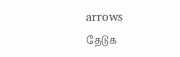arrows
தேடுக